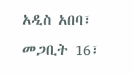አዲስ አበባ፣ መጋቢት 16፣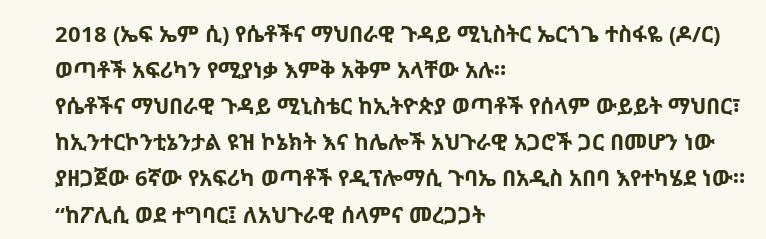2018 (ኤፍ ኤም ሲ) የሴቶችና ማህበራዊ ጉዳይ ሚኒስትር ኤርጎጌ ተስፋዬ (ዶ/ር) ወጣቶች አፍሪካን የሚያነቃ እምቅ አቅም አላቸው አሉ።
የሴቶችና ማህበራዊ ጉዳይ ሚኒስቴር ከኢትዮጵያ ወጣቶች የሰላም ውይይት ማህበር፣ ከኢንተርኮንቲኔንታል ዩዝ ኮኔክት እና ከሌሎች አህጉራዊ አጋሮች ጋር በመሆን ነው ያዘጋጀው 6ኛው የአፍሪካ ወጣቶች የዲፕሎማሲ ጉባኤ በአዲስ አበባ እየተካሄደ ነው።
“ከፖሊሲ ወደ ተግባር፤ ለአህጉራዊ ሰላምና መረጋጋት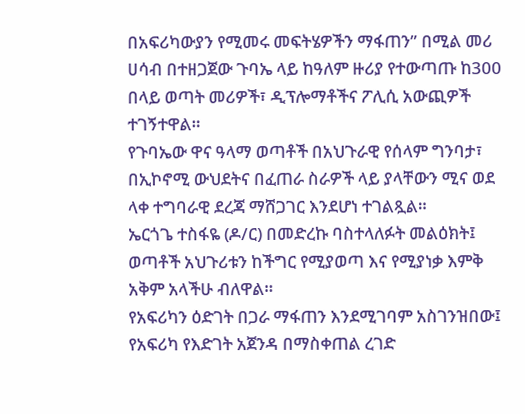በአፍሪካውያን የሚመሩ መፍትሄዎችን ማፋጠን” በሚል መሪ ሀሳብ በተዘጋጀው ጉባኤ ላይ ከዓለም ዙሪያ የተውጣጡ ከ300 በላይ ወጣት መሪዎች፣ ዲፕሎማቶችና ፖሊሲ አውጪዎች ተገኝተዋል።
የጉባኤው ዋና ዓላማ ወጣቶች በአህጉራዊ የሰላም ግንባታ፣ በኢኮኖሚ ውህደትና በፈጠራ ስራዎች ላይ ያላቸውን ሚና ወደ ላቀ ተግባራዊ ደረጃ ማሸጋገር እንደሆነ ተገልጿል።
ኤርጎጌ ተስፋዬ (ዶ/ር) በመድረኩ ባስተላለፉት መልዕክት፤ ወጣቶች አህጉሪቱን ከችግር የሚያወጣ እና የሚያነቃ እምቅ አቅም አላችሁ ብለዋል።
የአፍሪካን ዕድገት በጋራ ማፋጠን እንደሚገባም አስገንዝበው፤ የአፍሪካ የእድገት አጀንዳ በማስቀጠል ረገድ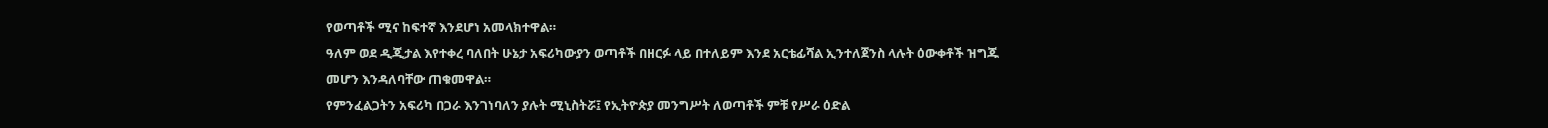የወጣቶች ሚና ከፍተኛ እንደሆነ አመላክተዋል።
ዓለም ወደ ዲጂታል እየተቀረ ባለበት ሁኔታ አፍሪካውያን ወጣቶች በዘርፉ ላይ በተለይም እንደ አርቴፊሻል ኢንተለጀንስ ላሉት ዕውቀቶች ዝግጁ መሆን እንዳለባቸው ጠቁመዋል።
የምንፈልጋትን አፍሪካ በጋራ እንገነባለን ያሉት ሚኒስትሯ፤ የኢትዮጵያ መንግሥት ለወጣቶች ምቹ የሥራ ዕድል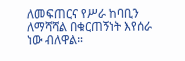ለመፍጠርና የሥራ ከባቢን ለማሻሻል በቁርጠኝነት እየሰራ ነው ብለዋል።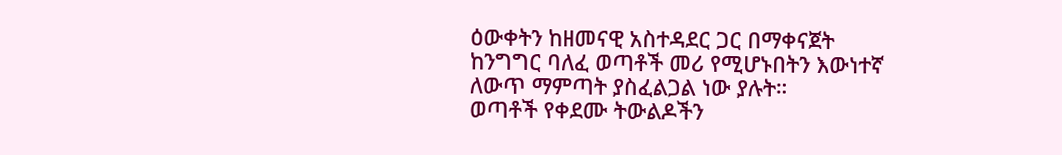ዕውቀትን ከዘመናዊ አስተዳደር ጋር በማቀናጀት ከንግግር ባለፈ ወጣቶች መሪ የሚሆኑበትን እውነተኛ ለውጥ ማምጣት ያስፈልጋል ነው ያሉት።
ወጣቶች የቀደሙ ትውልዶችን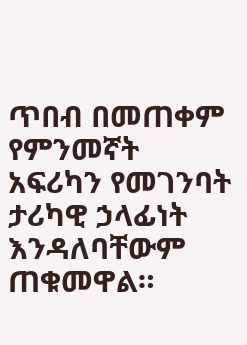ጥበብ በመጠቀም የምንመኛት አፍሪካን የመገንባት ታሪካዊ ኃላፊነት እንዳለባቸውም ጠቁመዋል።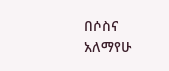በሶስና አለማየሁ